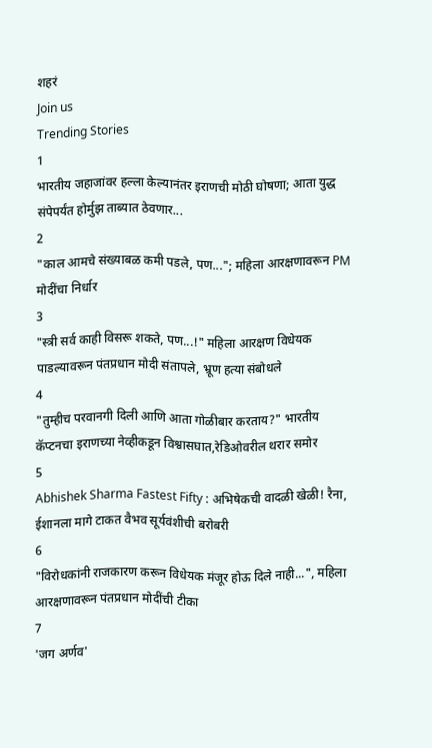शहरं
Join us
Trending Stories
1
भारतीय जहाजांवर हल्ला केल्यानंतर इराणची मोठी घोषणा; आता युद्ध संपेपर्यंत होर्मुझ ताब्यात ठेवणार...
2
"काल आमचे संख्याबळ कमी पडले, पण..."; महिला आरक्षणावरून PM मोदींचा निर्धार
3
"स्त्री सर्व काही विसरू शकते, पण...!" महिला आरक्षण विधेयक पाडल्यावरून पंतप्रधान मोदी संतापले, भ्रूण हत्या संबोधले
4
"तुम्हीच परवानगी दिली आणि आता गोळीबार करताय?" भारतीय कॅप्टनचा इराणच्या नेव्हीकडून विश्वासघात,रेडिओवरील थरार समोर
5
Abhishek Sharma Fastest Fifty : अभिषेकची वादळी खेळी! रैना, ईशानला मागे टाकत वैभव सूर्यवंशीची बरोबरी
6
"विरोधकांनी राजकारण करून विधेयक मंजूर होऊ दिले नाही...", महिला आरक्षणावरून पंतप्रधान मोदींची टीका
7
'जग अर्णव'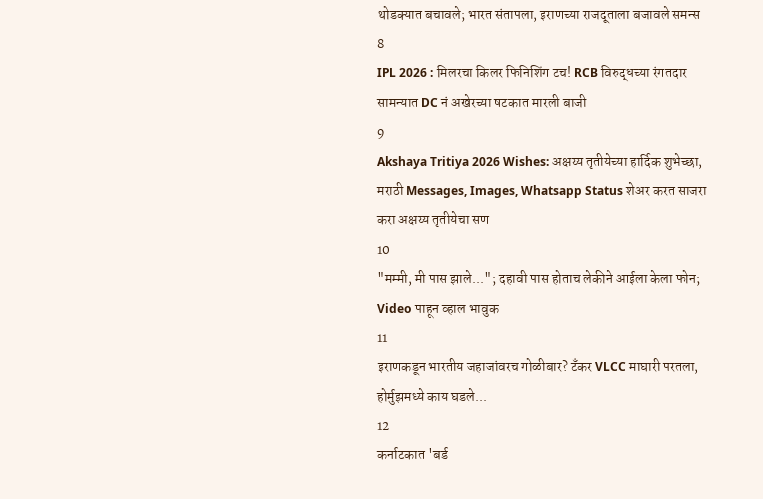थोडक्यात बचावले; भारत संतापला, इराणच्या राजदूताला बजावले समन्स
8
IPL 2026 : मिलरचा किलर फिनिशिंग टच! RCB विरुद्धच्या रंगतदार सामन्यात DC नं अखेरच्या षटकात मारली बाजी
9
Akshaya Tritiya 2026 Wishes: अक्षय्य तृतीयेच्या हार्दिक शुभेच्छा, मराठी Messages, Images, Whatsapp Status शेअर करत साजरा करा अक्षय्य तृतीयेचा सण
10
"मम्मी, मी पास झाले..."; दहावी पास होताच लेकीने आईला केला फोन; Video पाहून व्हाल भावुक
11
इराणकडून भारतीय जहाजांवरच गोळीबार? टँकर VLCC माघारी परतला, होर्मुझमध्ये काय घडले...
12
कर्नाटकात 'बर्ड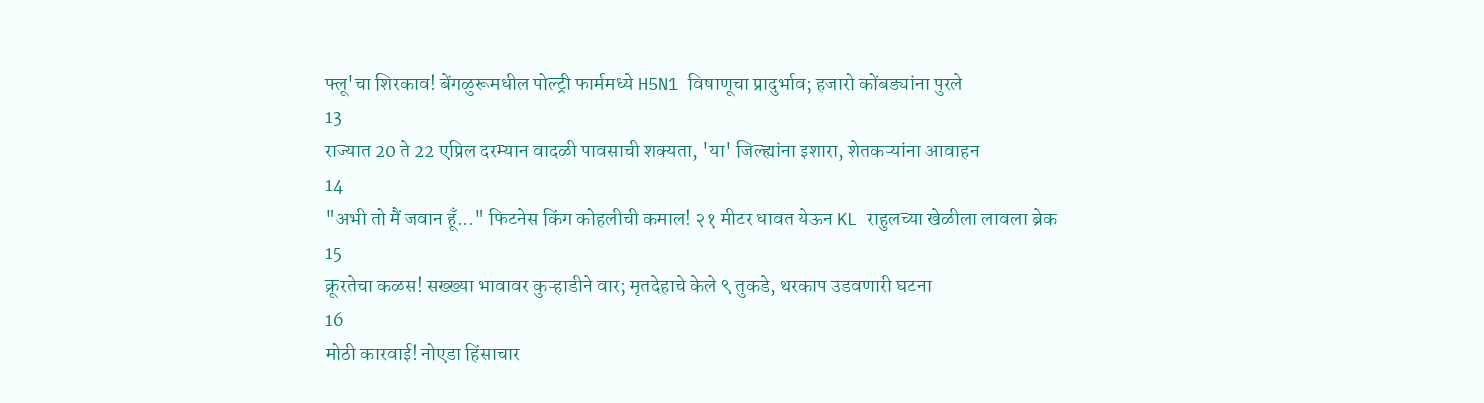फ्लू'चा शिरकाव! बेंगळुरूमधील पोल्ट्री फार्ममध्ये H5N1 विषाणूचा प्रादुर्भाव; हजारो कोंबड्यांना पुरले
13
राज्यात 20 ते 22 एप्रिल दरम्यान वादळी पावसाची शक्यता, 'या' जिल्ह्यांना इशारा, शेतकऱ्यांना आवाहन
14
"अभी तो मैं जवान हूँ..." फिटनेस किंग कोहलीची कमाल! २१ मीटर धावत येऊन KL राहुलच्या खेळीला लावला ब्रेक
15
क्रूरतेचा कळस! सख्ख्या भावावर कुऱ्हाडीने वार; मृतदेहाचे केले ९ तुकडे, थरकाप उडवणारी घटना
16
मोठी कारवाई! नोएडा हिंसाचार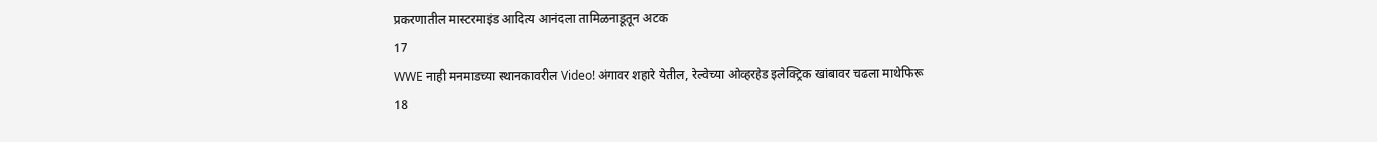प्रकरणातील मास्टरमाइंड आदित्य आनंदला तामिळनाडूतून अटक
17
WWE नाही मनमाडच्या स्थानकावरील Video! अंगावर शहारे येतील, रेल्वेच्या ओव्हरहेड इलेक्ट्रिक खांबावर चढला माथेफिरू
18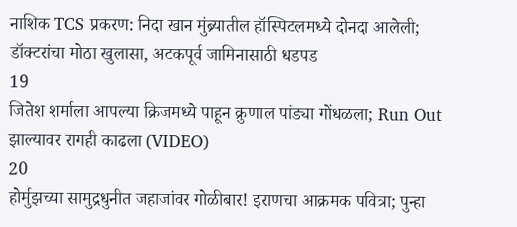नाशिक TCS प्रकरण: निदा खान मुंब्र्यातील हॉस्पिटलमध्ये दोनदा आलेली; डॉक्टरांचा मोठा खुलासा, अटकपूर्व जामिनासाठी धडपड
19
जितेश शर्माला आपल्या क्रिजमध्ये पाहून क्रुणाल पांड्या गोंधळला; Run Out झाल्यावर रागही काढला (VIDEO)
20
होर्मुझच्या सामुद्रधुनीत जहाजांवर गोळीबार! इराणचा आक्रमक पवित्रा; पुन्हा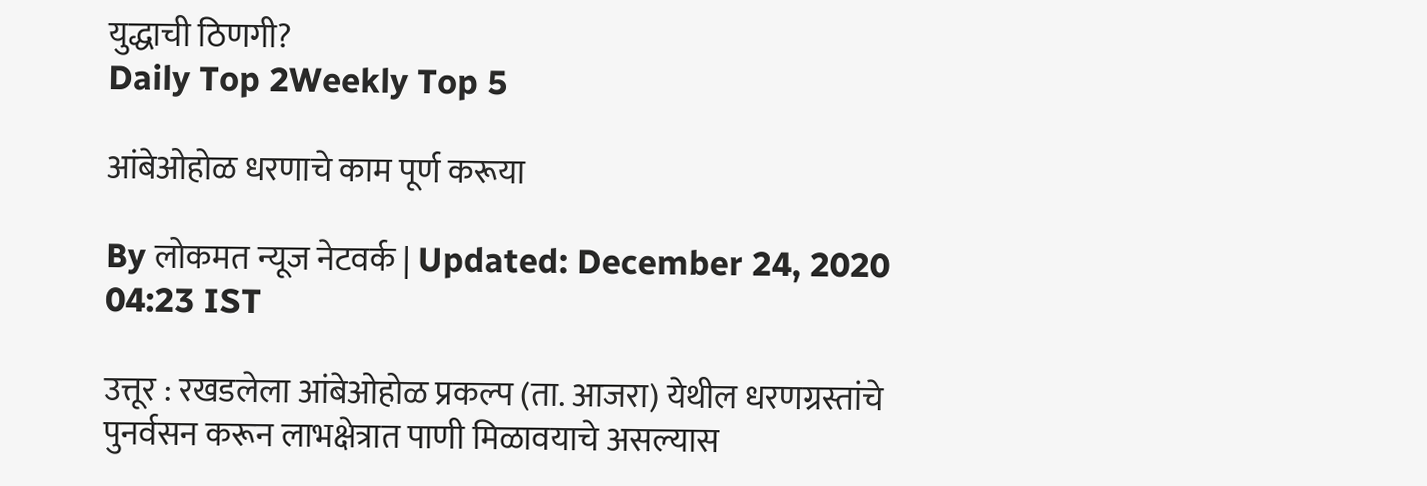युद्धाची ठिणगी?
Daily Top 2Weekly Top 5

आंबेओहोळ धरणाचे काम पूर्ण करूया

By लोकमत न्यूज नेटवर्क | Updated: December 24, 2020 04:23 IST

उत्तूर : रखडलेला आंबेओहोळ प्रकल्प (ता. आजरा) येथील धरणग्रस्तांचे पुनर्वसन करून लाभक्षेत्रात पाणी मिळावयाचे असल्यास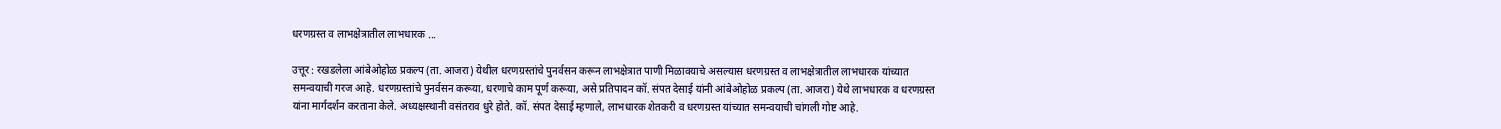धरणग्रस्त व लाभक्षेत्रातील लाभधारक ...

उत्तूर : रखडलेला आंबेओहोळ प्रकल्प (ता. आजरा) येथील धरणग्रस्तांचे पुनर्वसन करून लाभक्षेत्रात पाणी मिळावयाचे असल्यास धरणग्रस्त व लाभक्षेत्रातील लाभधारक यांच्यात समन्वयाची गरज आहे. धरणग्रस्तांचे पुनर्वसन करूया, धरणाचे काम पूर्ण करूया, असे प्रतिपादन कॉ. संपत देसाई यांनी आंबेओहोळ प्रकल्प (ता. आजरा) येथे लाभधारक व धरणग्रस्त यांना मार्गदर्शन करताना केले. अध्यक्षस्थानी वसंतराव धुरे होते. कॉ. संपत देसाई म्हणाले, लाभधारक शेतकरी व धरणग्रस्त यांच्यात समन्वयाची चांगली गोष्ट आहे.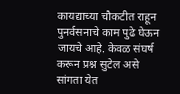कायद्याच्या चौकटीत राहून पुनर्वसनाचे काम पुढे घेऊन जायचे आहे. केवळ संघर्ष करून प्रश्न सुटेल असे सांगता येत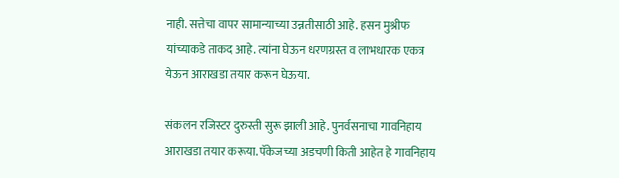नाही. सत्तेचा वापर सामान्याच्या उन्नतीसाठी आहे. हसन मुश्रीफ यांच्याकडे ताकद आहे. त्यांना घेऊन धरणग्रस्त व लाभधारक एकत्र येऊन आराखडा तयार करून घेऊया.

संकलन रजिस्टर दुरुस्ती सुरू झाली आहे. पुनर्वसनाचा गावनिहाय आराखडा तयार करूया. पॅकेजच्या अडचणी किती आहेत हे गावनिहाय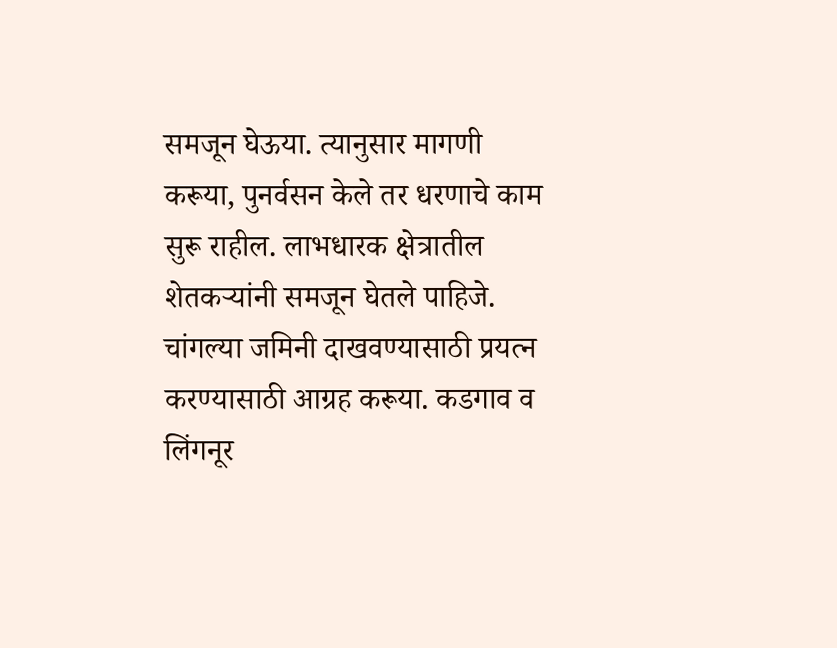समजून घेऊया. त्यानुसार मागणी करूया, पुनर्वसन केले तर धरणाचे काम सुरू राहील. लाभधारक क्षेत्रातील शेतकऱ्यांनी समजून घेतले पाहिजे. चांगल्या जमिनी दाखवण्यासाठी प्रयत्न करण्यासाठी आग्रह करूया. कडगाव व लिंगनूर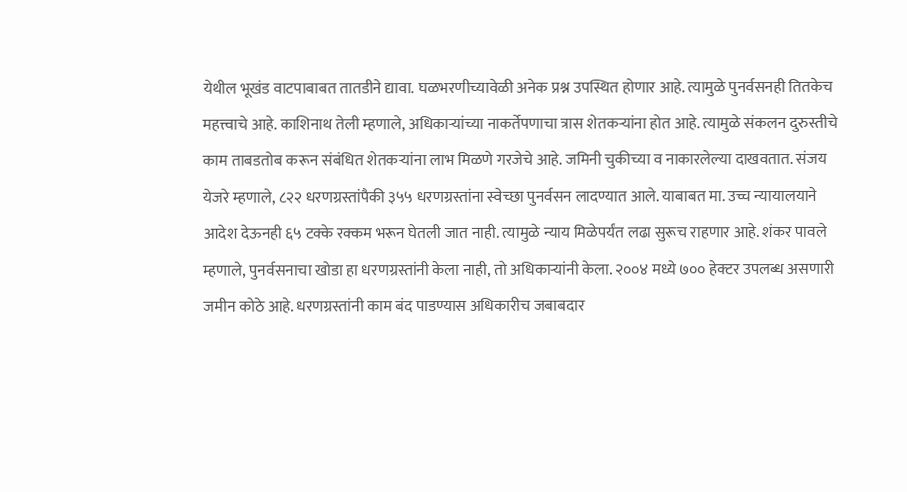येथील भूखंड वाटपाबाबत तातडीने द्यावा. घळभरणीच्यावेळी अनेक प्रश्न उपस्थित होणार आहे. त्यामुळे पुनर्वसनही तितकेच महत्त्वाचे आहे. काशिनाथ तेली म्हणाले, अधिकाऱ्यांच्या नाकर्तेपणाचा त्रास शेतकऱ्यांना होत आहे. त्यामुळे संकलन दुरुस्तीचे काम ताबडतोब करून संबंधित शेतकऱ्यांना लाभ मिळणे गरजेचे आहे. जमिनी चुकीच्या व नाकारलेल्या दाखवतात. संजय येजरे म्हणाले, ८२२ धरणग्रस्तांपैकी ३५५ धरणग्रस्तांना स्वेच्छा पुनर्वसन लादण्यात आले. याबाबत मा. उच्च न्यायालयाने आदेश देऊनही ६५ टक्के रक्कम भरून घेतली जात नाही. त्यामुळे न्याय मिळेपर्यंत लढा सुरूच राहणार आहे. शंकर पावले म्हणाले, पुनर्वसनाचा खोडा हा धरणग्रस्तांनी केला नाही, तो अधिकाऱ्यांनी केला. २००४ मध्ये ७०० हेक्टर उपलब्ध असणारी जमीन कोठे आहे. धरणग्रस्तांनी काम बंद पाडण्यास अधिकारीच जबाबदार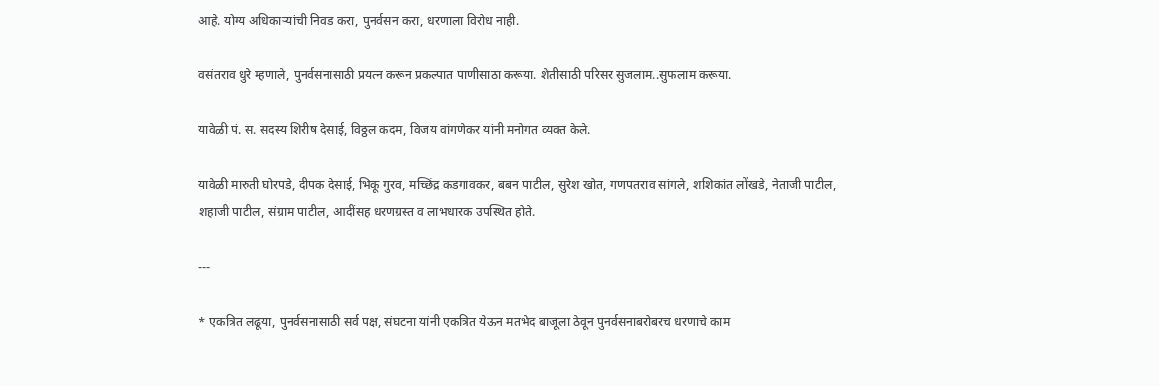आहे. योग्य अधिकाऱ्यांची निवड करा, पुनर्वसन करा, धरणाला विरोध नाही.

वसंतराव धुरे म्हणाले, पुनर्वसनासाठी प्रयत्न करून प्रकल्पात पाणीसाठा करूया. शेतीसाठी परिसर सुजलाम..सुफलाम करूया.

यावेळी पं. स. सदस्य शिरीष देसाई, विठ्ठल कदम, विजय वांगणेकर यांनी मनोगत व्यक्त केले.

यावेळी मारुती घोरपडे, दीपक देसाई, भिकू गुरव, मच्छिंद्र कडगावकर, बबन पाटील, सुरेश खोत, गणपतराव सांगले, शशिकांत लोंखडे, नेताजी पाटील, शहाजी पाटील, संग्राम पाटील, आदींसह धरणग्रस्त व लाभधारक उपस्थित होते.

---

* एकत्रित लढूया, पुनर्वसनासाठी सर्व पक्ष, संघटना यांनी एकत्रित येऊन मतभेद बाजूला ठेवून पुनर्वसनाबरोबरच धरणाचे काम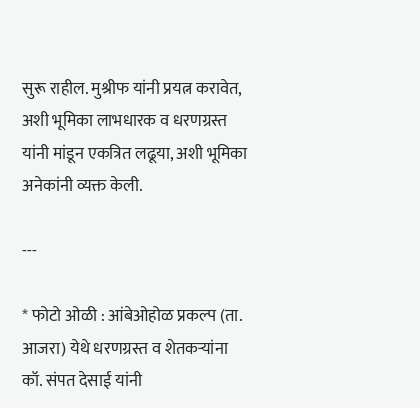सुरू राहील. मुश्रीफ यांनी प्रयत्न करावेत, अशी भूमिका लाभधारक व धरणग्रस्त यांनी मांडून एकत्रित लढूया, अशी भूमिका अनेकांनी व्यक्त केली.

---

* फोटो ओळी : आंबेओहोळ प्रकल्प (ता. आजरा) येथे धरणग्रस्त व शेतकऱ्यांना कॉ. संपत देसाई यांनी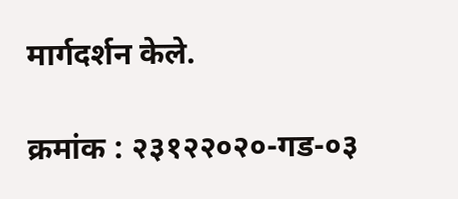मार्गदर्शन केले.

क्रमांक : २३१२२०२०-गड-०३